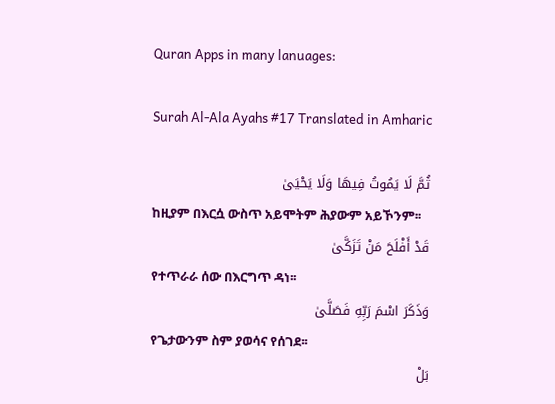Quran Apps in many lanuages:

Surah Al-Ala Ayahs #17 Translated in Amharic

ثُمَّ لَا يَمُوتُ فِيهَا وَلَا يَحْيَىٰ
ከዚያም በእርሷ ውስጥ አይሞትም ሕያውም አይኾንም፡፡
قَدْ أَفْلَحَ مَنْ تَزَكَّىٰ
የተጥራራ ሰው በእርግጥ ዳነ፡፡
وَذَكَرَ اسْمَ رَبِّهِ فَصَلَّىٰ
የጌታውንም ስም ያወሳና የሰገደ፡፡
بَلْ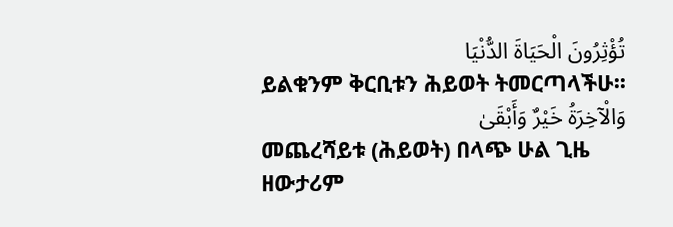تُؤْثِرُونَ الْحَيَاةَ الدُّنْيَا
ይልቁንም ቅርቢቱን ሕይወት ትመርጣላችሁ፡፡
وَالْآخِرَةُ خَيْرٌ وَأَبْقَىٰ
መጨረሻይቱ (ሕይወት) በላጭ ሁል ጊዜ ዘውታሪም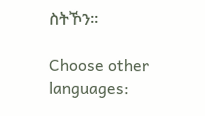ስትኾን፡፡

Choose other languages: